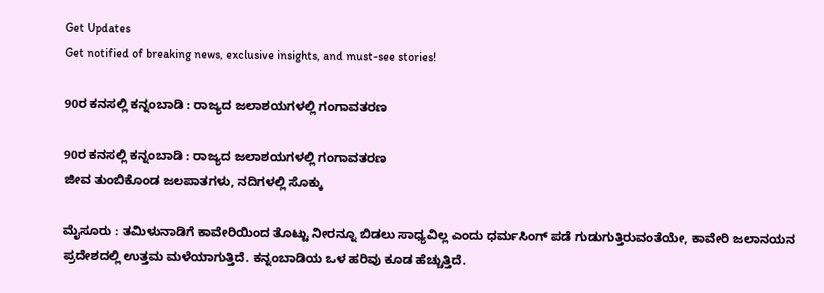Get Updates
Get notified of breaking news, exclusive insights, and must-see stories!

90ರ ಕನಸಲ್ಲಿ ಕನ್ನಂಬಾಡಿ : ರಾಜ್ಯದ ಜಲಾಶಯಗಳಲ್ಲಿ ಗಂಗಾವತರಣ

90ರ ಕನಸಲ್ಲಿ ಕನ್ನಂಬಾಡಿ : ರಾಜ್ಯದ ಜಲಾಶಯಗಳಲ್ಲಿ ಗಂಗಾವತರಣ
ಜೀವ ತುಂಬಿಕೊಂಡ ಜಲಪಾತಗಳು, ನದಿಗಳಲ್ಲಿ ಸೊಕ್ಕು

ಮೈಸೂರು : ತಮಿಳುನಾಡಿಗೆ ಕಾವೇರಿಯಿಂದ ತೊಟ್ಟು ನೀರನ್ನೂ ಬಿಡಲು ಸಾಧ್ಯವಿಲ್ಲ ಎಂದು ಧರ್ಮಸಿಂಗ್‌ ಪಡೆ ಗುಡುಗುತ್ತಿರುವಂತೆಯೇ, ಕಾವೇರಿ ಜಲಾನಯನ ಪ್ರದೇಶದಲ್ಲಿ ಉತ್ತಮ ಮಳೆಯಾಗುತ್ತಿದೆ. ಕನ್ನಂಬಾಡಿಯ ಒಳ ಹರಿವು ಕೂಡ ಹೆಚ್ಚುತ್ತಿದೆ.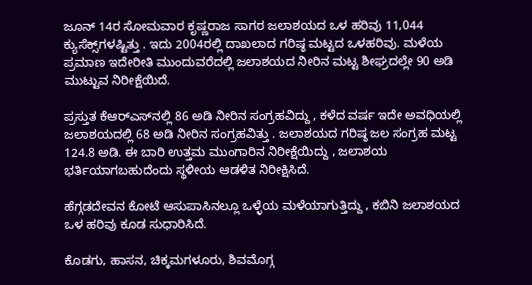ಜೂನ್‌ 14ರ ಸೋಮವಾರ ಕೃಷ್ಣರಾಜ ಸಾಗರ ಜಲಾಶಯದ ಒಳ ಹರಿವು 11,044 ಕ್ಯುಸೆಕ್ಸ್‌ಗಳಷ್ಟಿತ್ತು . ಇದು 2004ರಲ್ಲಿ ದಾಖಲಾದ ಗರಿಷ್ಠ ಮಟ್ಟದ ಒಳಹರಿವು. ಮಳೆಯ ಪ್ರಮಾಣ ಇದೇರೀತಿ ಮುಂದುವರೆದಲ್ಲಿ ಜಲಾಶಯದ ನೀರಿನ ಮಟ್ಟ ಶೀಘ್ರದಲ್ಲೇ 90 ಅಡಿ ಮುಟ್ಟುವ ನಿರೀಕ್ಷೆಯಿದೆ.

ಪ್ರಸ್ತುತ ಕೆಆರ್‌ಎಸ್‌ನಲ್ಲಿ 86 ಅಡಿ ನೀರಿನ ಸಂಗ್ರಹವಿದ್ದು , ಕಳೆದ ವರ್ಷ ಇದೇ ಅವಧಿಯಲ್ಲಿ ಜಲಾಶಯದಲ್ಲಿ 68 ಅಡಿ ನೀರಿನ ಸಂಗ್ರಹವಿತ್ತು . ಜಲಾಶಯದ ಗರಿಷ್ಠ ಜಲ ಸಂಗ್ರಹ ಮಟ್ಟ 124.8 ಅಡಿ. ಈ ಬಾರಿ ಉತ್ತಮ ಮುಂಗಾರಿನ ನಿರೀಕ್ಷೆಯಿದ್ದು , ಜಲಾಶಯ ಭರ್ತಿಯಾಗಬಹುದೆಂದು ಸ್ಥಳೀಯ ಆಡಳಿತ ನಿರೀಕ್ಷಿಸಿದೆ.

ಹೆಗ್ಗಡದೇವನ ಕೋಟೆ ಆಸುಪಾಸಿನಲ್ಲೂ ಒಳ್ಳೆಯ ಮಳೆಯಾಗುತ್ತಿದ್ದು , ಕಬಿನಿ ಜಲಾಶಯದ ಒಳ ಹರಿವು ಕೂಡ ಸುಧಾರಿಸಿದೆ.

ಕೊಡಗು, ಹಾಸನ, ಚಿಕ್ಕಮಗಳೂರು, ಶಿವಮೊಗ್ಗ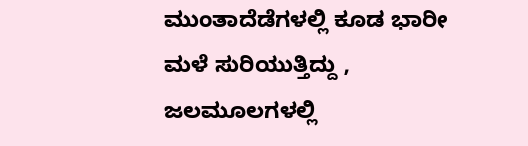ಮುಂತಾದೆಡೆಗಳಲ್ಲಿ ಕೂಡ ಭಾರೀ ಮಳೆ ಸುರಿಯುತ್ತಿದ್ದು , ಜಲಮೂಲಗಳಲ್ಲಿ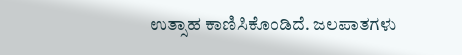ಉತ್ಸಾಹ ಕಾಣಿಸಿಕೊಂಡಿದೆ. ಜಲಪಾತಗಳು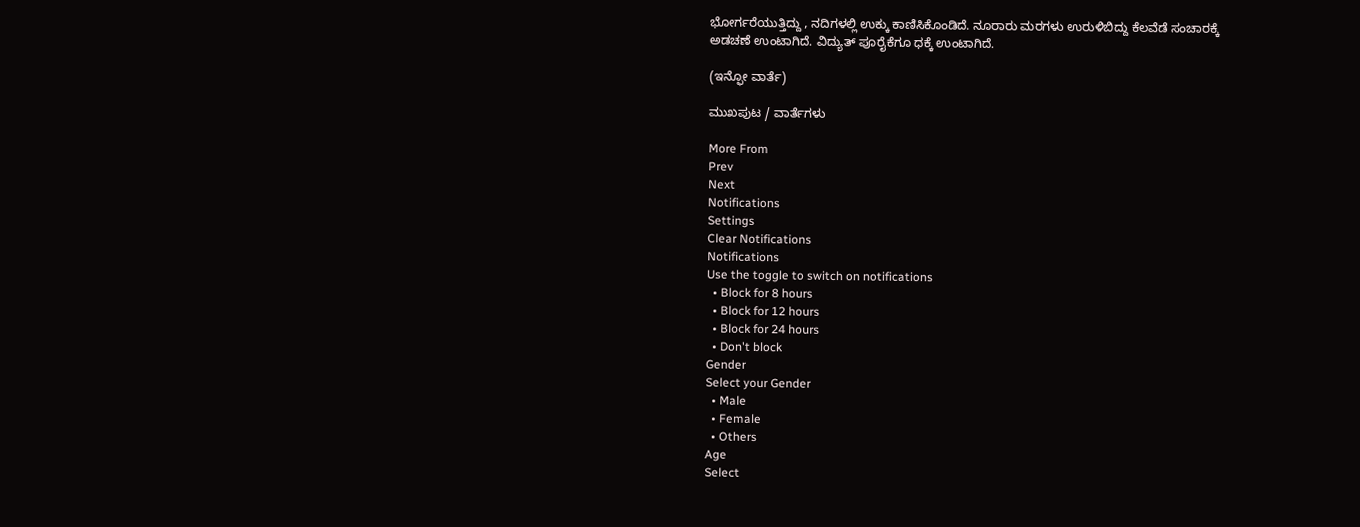ಭೋರ್ಗರೆಯುತ್ತಿದ್ದು , ನದಿಗಳಲ್ಲಿ ಉಕ್ಕು ಕಾಣಿಸಿಕೊಂಡಿದೆ. ನೂರಾರು ಮರಗಳು ಉರುಳಿಬಿದ್ದು ಕೆಲವೆಡೆ ಸಂಚಾರಕ್ಕೆ ಅಡಚಣೆ ಉಂಟಾಗಿದೆ. ವಿದ್ಯುತ್‌ ಪೂರೈಕೆಗೂ ಧಕ್ಕೆ ಉಂಟಾಗಿದೆ.

(ಇನ್ಫೋ ವಾರ್ತೆ)

ಮುಖಪುಟ / ವಾರ್ತೆಗಳು

More From
Prev
Next
Notifications
Settings
Clear Notifications
Notifications
Use the toggle to switch on notifications
  • Block for 8 hours
  • Block for 12 hours
  • Block for 24 hours
  • Don't block
Gender
Select your Gender
  • Male
  • Female
  • Others
Age
Select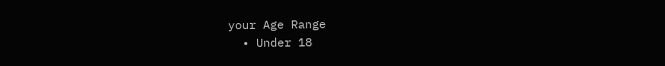your Age Range
  • Under 18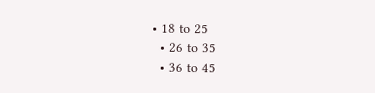• 18 to 25
  • 26 to 35
  • 36 to 45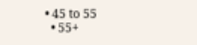• 45 to 55
  • 55+